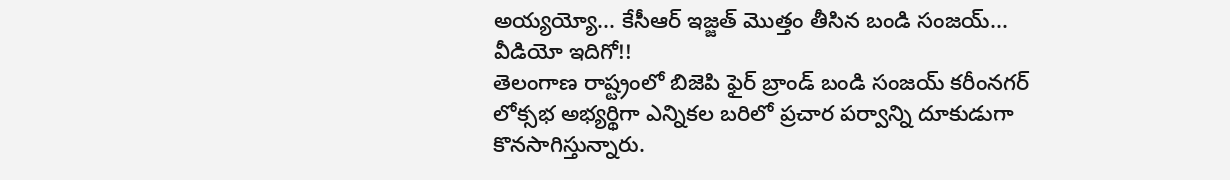అయ్యయ్యో... కేసీఆర్ ఇజ్జత్ మొత్తం తీసిన బండి సంజయ్... వీడియో ఇదిగో!!
తెలంగాణ రాష్ట్రంలో బిజెపి ఫైర్ బ్రాండ్ బండి సంజయ్ కరీంనగర్ లోక్సభ అభ్యర్థిగా ఎన్నికల బరిలో ప్రచార పర్వాన్ని దూకుడుగా కొనసాగిస్తున్నారు.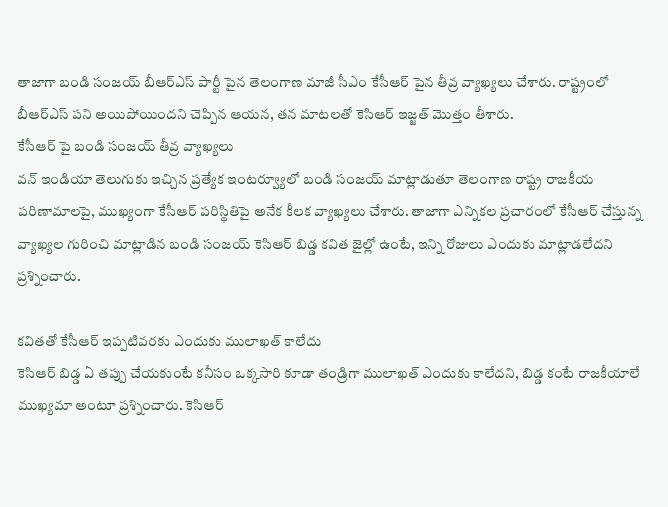తాజాగా బండి సంజయ్ బీఆర్ఎస్ పార్టీ పైన తెలంగాణ మాజీ సీఎం కేసీఆర్ పైన తీవ్ర వ్యాఖ్యలు చేశారు. రాష్ట్రంలో బీఆర్ఎస్ పని అయిపోయిందని చెప్పిన ఆయన, తన మాటలతో కెసిఆర్ ఇజ్జత్ మొత్తం తీశారు.
కేసీఆర్ పై బండి సంజయ్ తీవ్ర వ్యాఖ్యలు
వన్ ఇండియా తెలుగుకు ఇచ్చిన ప్రత్యేక ఇంటర్వ్యూలో బండి సంజయ్ మాట్లాడుతూ తెలంగాణ రాష్ట్ర రాజకీయ పరిణామాలపై, ముఖ్యంగా కేసీఆర్ పరిస్థితిపై అనేక కీలక వ్యాఖ్యలు చేశారు. తాజాగా ఎన్నికల ప్రచారంలో కేసీఆర్ చేస్తున్న వ్యాఖ్యల గురించి మాట్లాడిన బండి సంజయ్ కెసిఆర్ బిడ్డ కవిత జైల్లో ఉంటే, ఇన్ని రోజులు ఎందుకు మాట్లాడలేదని ప్రశ్నించారు.

కవితతో కేసీఆర్ ఇప్పటివరకు ఎందుకు ములాఖత్ కాలేదు
కెసిఆర్ బిడ్డ ఏ తప్పు చేయకుంటే కనీసం ఒక్కసారి కూడా తండ్రిగా ములాఖత్ ఎందుకు కాలేదని, బిడ్డ కంటే రాజకీయాలే ముఖ్యమా అంటూ ప్రశ్నించారు. కెసిఆర్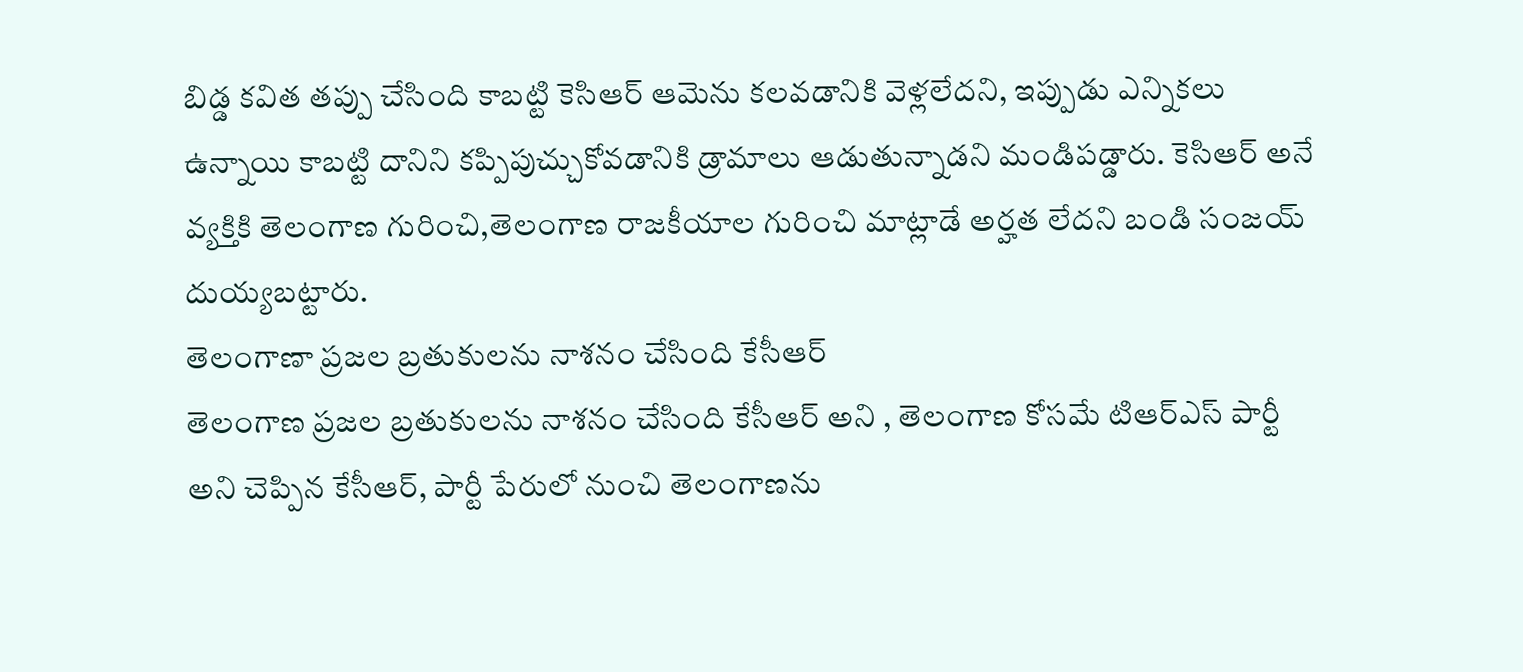బిడ్డ కవిత తప్పు చేసింది కాబట్టి కెసిఆర్ ఆమెను కలవడానికి వెళ్లలేదని, ఇప్పుడు ఎన్నికలు ఉన్నాయి కాబట్టి దానిని కప్పిపుచ్చుకోవడానికి డ్రామాలు ఆడుతున్నాడని మండిపడ్డారు. కెసిఆర్ అనే వ్యక్తికి తెలంగాణ గురించి,తెలంగాణ రాజకీయాల గురించి మాట్లాడే అర్హత లేదని బండి సంజయ్ దుయ్యబట్టారు.
తెలంగాణా ప్రజల బ్రతుకులను నాశనం చేసింది కేసీఆర్
తెలంగాణ ప్రజల బ్రతుకులను నాశనం చేసింది కేసీఆర్ అని , తెలంగాణ కోసమే టిఆర్ఎస్ పార్టీ అని చెప్పిన కేసీఆర్, పార్టీ పేరులో నుంచి తెలంగాణను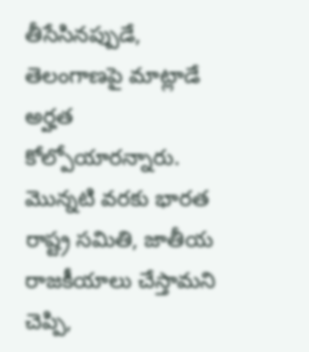తీసేసినప్పుడే, తెలంగాణపై మాట్లాడే అర్హత కోల్పోయారన్నారు. మొన్నటి వరకు భారత రాష్ట్ర సమితి, జాతీయ రాజకీయాలు చేస్తామని చెప్పి,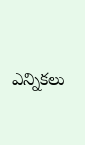ఎన్నికలు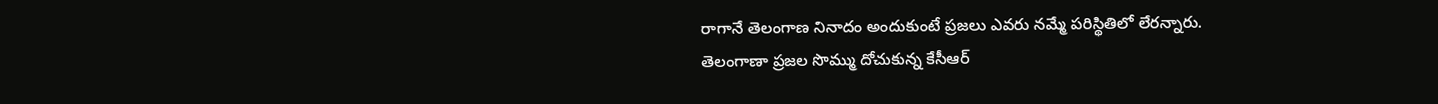రాగానే తెలంగాణ నినాదం అందుకుంటే ప్రజలు ఎవరు నమ్మే పరిస్థితిలో లేరన్నారు.
తెలంగాణా ప్రజల సొమ్ము దోచుకున్న కేసీఆర్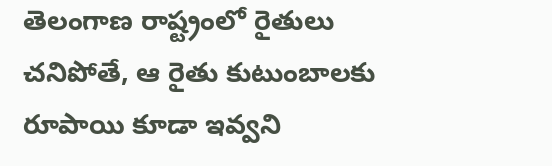తెలంగాణ రాష్ట్రంలో రైతులు చనిపోతే, ఆ రైతు కుటుంబాలకు రూపాయి కూడా ఇవ్వని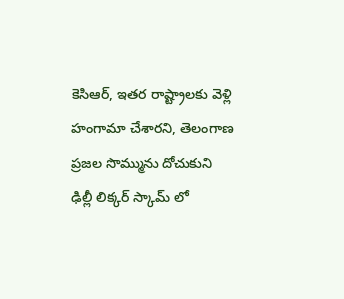కెసిఆర్, ఇతర రాష్ట్రాలకు వెళ్లి హంగామా చేశారని, తెలంగాణ ప్రజల సొమ్మును దోచుకుని ఢిల్లీ లిక్కర్ స్కామ్ లో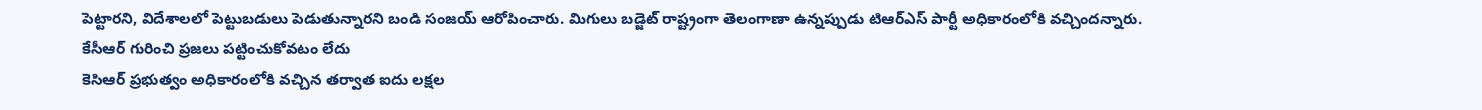పెట్టారని, విదేశాలలో పెట్టుబడులు పెడుతున్నారని బండి సంజయ్ ఆరోపించారు. మిగులు బడ్జెట్ రాష్ట్రంగా తెలంగాణా ఉన్నప్పుడు టిఆర్ఎస్ పార్టీ అధికారంలోకి వచ్చిందన్నారు.
కేసీఆర్ గురించి ప్రజలు పట్టించుకోవటం లేదు
కెసిఆర్ ప్రభుత్వం అధికారంలోకి వచ్చిన తర్వాత ఐదు లక్షల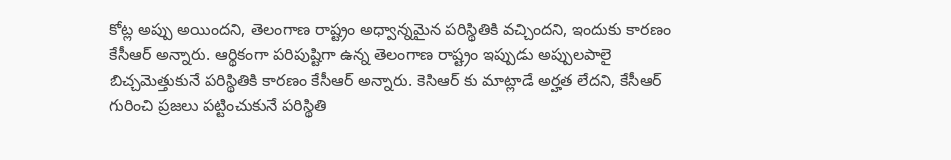కోట్ల అప్పు అయిందని, తెలంగాణ రాష్ట్రం అధ్వాన్నమైన పరిస్థితికి వచ్చిందని, ఇందుకు కారణం కేసీఆర్ అన్నారు. ఆర్థికంగా పరిపుష్టిగా ఉన్న తెలంగాణ రాష్ట్రం ఇప్పుడు అప్పులపాలై బిచ్చమెత్తుకునే పరిస్థితికి కారణం కేసీఆర్ అన్నారు. కెసిఆర్ కు మాట్లాడే అర్హత లేదని, కేసీఆర్ గురించి ప్రజలు పట్టించుకునే పరిస్థితి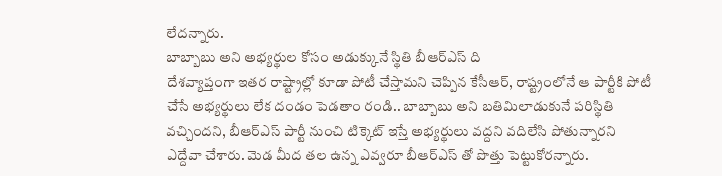లేదన్నారు.
బాబ్బాబు అని అభ్యర్థుల కోసం అడుక్కునే స్థితి బీఆర్ఎస్ ది
దేశవ్యాప్తంగా ఇతర రాష్ట్రాల్లో కూడా పోటీ చేస్తామని చెప్పిన కేసీఆర్, రాష్ట్రంలోనే ఆ పార్టీకి పోటీ చేసే అభ్యర్థులు లేక దండం పెడతాం రండి.. బాబ్బాబు అని బతిమిలాడుకునే పరిస్థితి వచ్చిందని, బీఆర్ఎస్ పార్టీ నుంచి టిక్కెట్ ఇస్తే అభ్యర్థులు వద్దని వదిలేసి పోతున్నారని ఎద్దేవా చేశారు. మెడ మీద తల ఉన్న ఎవ్వరూ బీఆర్ఎస్ తో పొత్తు పెట్టుకోరన్నారు.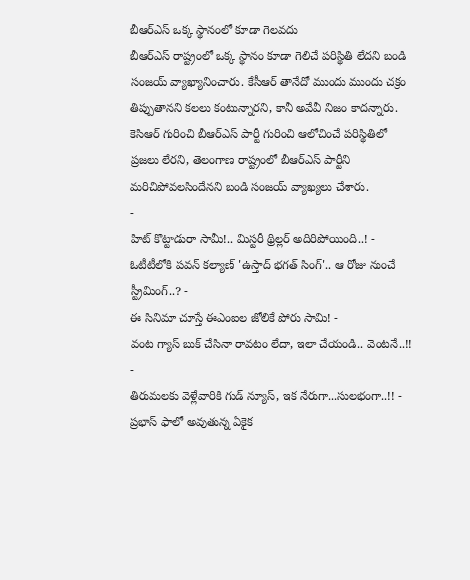బీఆర్ఎస్ ఒక్క స్థానంలో కూడా గెలవదు
బీఆర్ఎస్ రాష్ట్రంలో ఒక్క స్థానం కూడా గెలిచే పరిస్థితి లేదని బండి సంజయ్ వ్యాఖ్యానించారు. కేసీఆర్ తానేదో ముందు ముందు చక్రం తిప్పుతానని కలలు కంటున్నారని, కానీ అవేవీ నిజం కాదన్నారు. కెసిఆర్ గురించి బీఆర్ఎస్ పార్టీ గురించి ఆలోచించే పరిస్థితిలో ప్రజలు లేరని, తెలంగాణ రాష్ట్రంలో బీఆర్ఎస్ పార్టీని మరిచిపోవలసిందేనని బండి సంజయ్ వ్యాఖ్యలు చేశారు.
-
హిట్ కొట్టాడురా సామీ!.. మిస్టరీ థ్రిల్లర్ అదిరిపోయింది..! -
ఓటీటీలోకి పవన్ కల్యాణ్ 'ఉస్తాద్ భగత్ సింగ్'.. ఆ రోజు నుంచే స్ట్రీమింగ్..? -
ఈ సినిమా చూస్తే ఈఎంఐల జోలికే పోరు సామి! -
వంట గ్యాస్ బుక్ చేసినా రావటం లేదా, ఇలా చేయండి.. వెంటనే..!! -
తిరుమలకు వెళ్లేవారికి గుడ్ న్యూస్, ఇక నేరుగా...సులభంగా..!! -
ప్రభాస్ ఫాలో అవుతున్న ఏకైక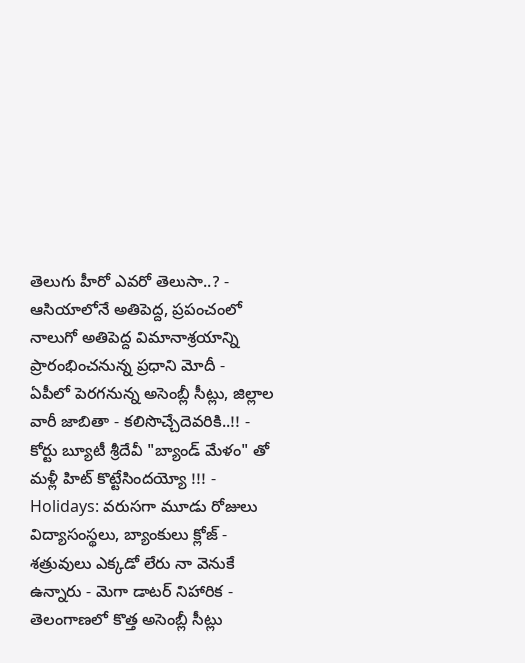తెలుగు హీరో ఎవరో తెలుసా..? -
ఆసియాలోనే అతిపెద్ద, ప్రపంచంలో నాలుగో అతిపెద్ద విమానాశ్రయాన్ని ప్రారంభించనున్న ప్రధాని మోదీ -
ఏపీలో పెరగనున్న అసెంబ్లీ సీట్లు, జిల్లాల వారీ జాబితా - కలిసొచ్చేదెవరికి..!! -
కోర్టు బ్యూటీ శ్రీదేవీ "బ్యాండ్ మేళం" తో మళ్లీ హిట్ కొట్టేసిందయ్యో !!! -
Holidays: వరుసగా మూడు రోజులు విద్యాసంస్థలు, బ్యాంకులు క్లోజ్ -
శత్రువులు ఎక్కడో లేరు నా వెనుకే ఉన్నారు - మెగా డాటర్ నిహారిక -
తెలంగాణలో కొత్త అసెంబ్లీ సీట్లు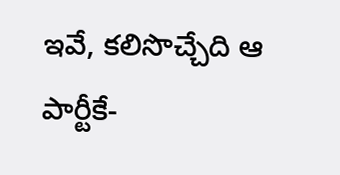ఇవే, కలిసొచ్చేది ఆ పార్టీకే-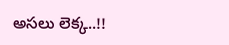అసలు లెక్క..!!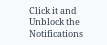Click it and Unblock the Notifications